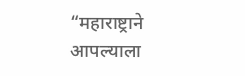“महाराष्ट्राने आपल्याला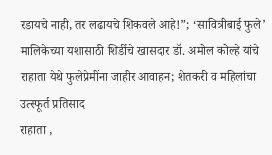रडायचे नाही, तर लढायचे शिकवले आहे!”; ‘सावित्रीबाई फुले’ मालिकेच्या यशासाठी शिर्डीचे खासदार डॉ. अमोल कोल्हे यांचे राहाता येथे फुलेप्रेमींना जाहीर आवाहन; शेतकरी व महिलांचा उत्स्फूर्त प्रतिसाद
राहाता ,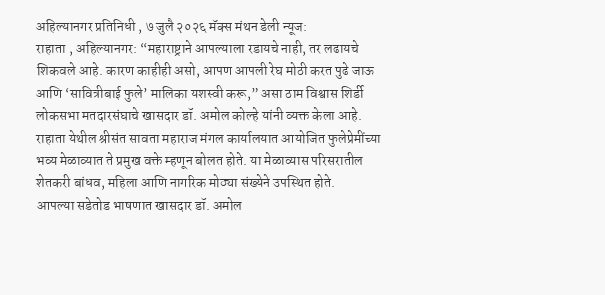अहिल्यानगर प्रतिनिधी , ७ जुलै २०२६ मॅक्स मंथन डेली न्यूज:
राहाता , अहिल्यानगर: “महाराष्ट्राने आपल्याला रडायचे नाही, तर लढायचे शिकवले आहे. कारण काहीही असो, आपण आपली रेघ मोठी करत पुढे जाऊ आणि ‘सावित्रीबाई फुले’ मालिका यशस्वी करू,” असा ठाम विश्वास शिर्डी लोकसभा मतदारसंघाचे खासदार डॉ. अमोल कोल्हे यांनी व्यक्त केला आहे. राहाता येथील श्रीसंत सावता महाराज मंगल कार्यालयात आयोजित फुलेप्रेमींच्या भव्य मेळाव्यात ते प्रमुख वक्ते म्हणून बोलत होते. या मेळाव्यास परिसरातील शेतकरी बांधव, महिला आणि नागरिक मोठ्या संख्येने उपस्थित होते.
आपल्या सडेतोड भाषणात खासदार डॉ. अमोल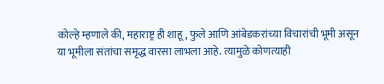कोल्हे म्हणाले की, महाराष्ट्र ही शाहू, फुले आणि आंबेडकरांच्या विचारांची भूमी असून या भूमीला संतांचा समृद्ध वारसा लाभला आहे. त्यामुळे कोणत्याही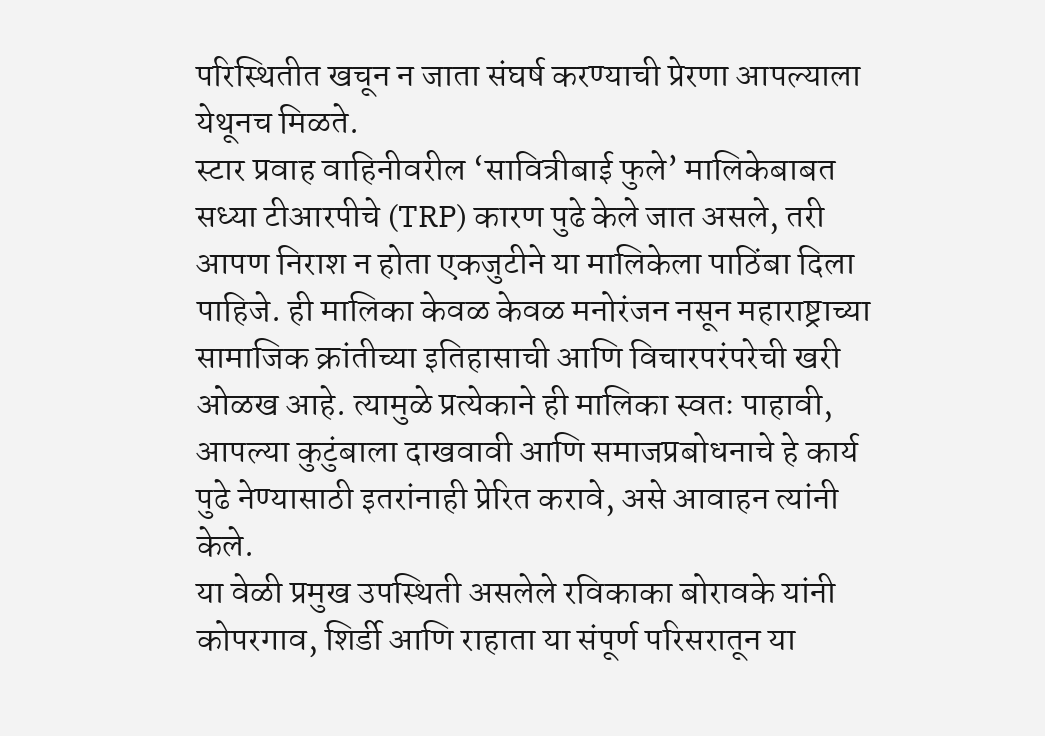परिस्थितीत खचून न जाता संघर्ष करण्याची प्रेरणा आपल्याला येथूनच मिळते.
स्टार प्रवाह वाहिनीवरील ‘सावित्रीबाई फुले’ मालिकेबाबत सध्या टीआरपीचे (TRP) कारण पुढे केले जात असले, तरी आपण निराश न होता एकजुटीने या मालिकेला पाठिंबा दिला पाहिजे. ही मालिका केवळ केवळ मनोरंजन नसून महाराष्ट्राच्या सामाजिक क्रांतीच्या इतिहासाची आणि विचारपरंपरेची खरी ओळख आहे. त्यामुळे प्रत्येकाने ही मालिका स्वतः पाहावी, आपल्या कुटुंबाला दाखवावी आणि समाजप्रबोधनाचे हे कार्य पुढे नेण्यासाठी इतरांनाही प्रेरित करावे, असे आवाहन त्यांनी केले.
या वेळी प्रमुख उपस्थिती असलेले रविकाका बोरावके यांनी कोपरगाव, शिर्डी आणि राहाता या संपूर्ण परिसरातून या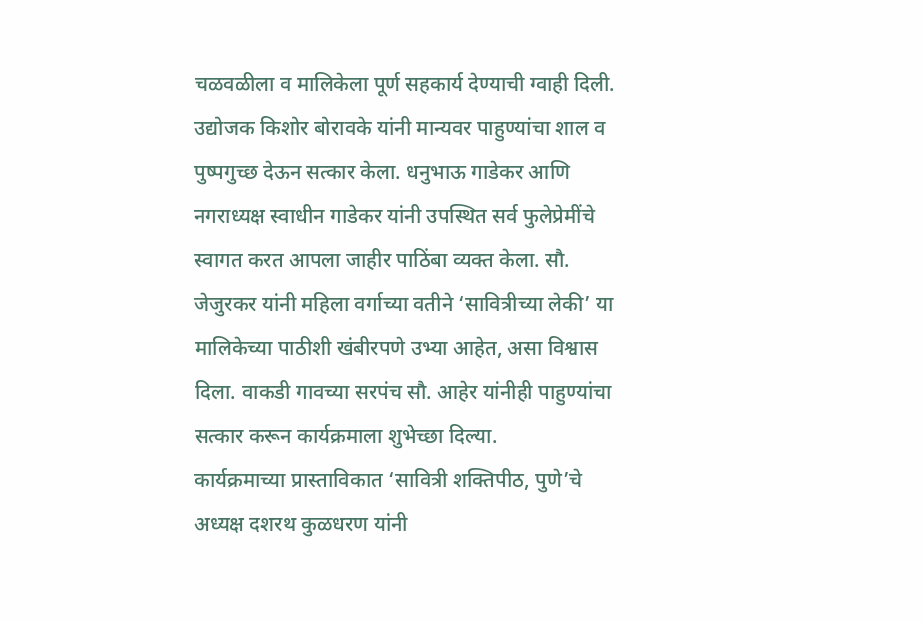चळवळीला व मालिकेला पूर्ण सहकार्य देण्याची ग्वाही दिली. उद्योजक किशोर बोरावके यांनी मान्यवर पाहुण्यांचा शाल व पुष्पगुच्छ देऊन सत्कार केला. धनुभाऊ गाडेकर आणि नगराध्यक्ष स्वाधीन गाडेकर यांनी उपस्थित सर्व फुलेप्रेमींचे स्वागत करत आपला जाहीर पाठिंबा व्यक्त केला. सौ. जेजुरकर यांनी महिला वर्गाच्या वतीने ‘सावित्रीच्या लेकी’ या मालिकेच्या पाठीशी खंबीरपणे उभ्या आहेत, असा विश्वास दिला. वाकडी गावच्या सरपंच सौ. आहेर यांनीही पाहुण्यांचा सत्कार करून कार्यक्रमाला शुभेच्छा दिल्या.
कार्यक्रमाच्या प्रास्ताविकात ‘सावित्री शक्तिपीठ, पुणे’चे अध्यक्ष दशरथ कुळधरण यांनी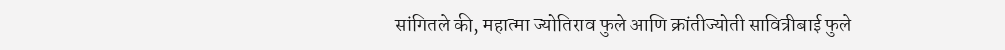सांगितले की, महात्मा ज्योतिराव फुले आणि क्रांतीज्योती सावित्रीबाई फुले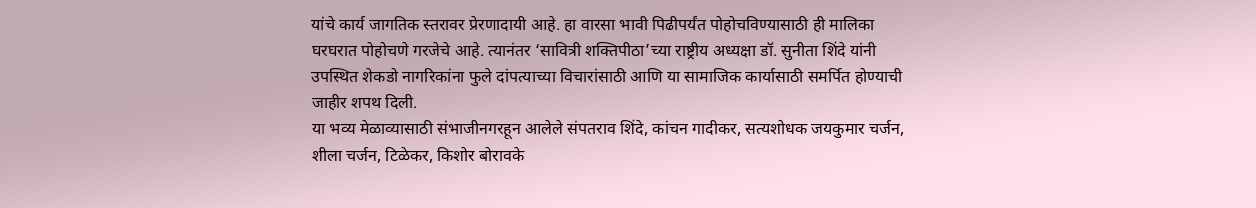यांचे कार्य जागतिक स्तरावर प्रेरणादायी आहे. हा वारसा भावी पिढीपर्यंत पोहोचविण्यासाठी ही मालिका घरघरात पोहोचणे गरजेचे आहे. त्यानंतर ‘सावित्री शक्तिपीठा’च्या राष्ट्रीय अध्यक्षा डॉ. सुनीता शिंदे यांनी उपस्थित शेकडो नागरिकांना फुले दांपत्याच्या विचारांसाठी आणि या सामाजिक कार्यासाठी समर्पित होण्याची जाहीर शपथ दिली.
या भव्य मेळाव्यासाठी संभाजीनगरहून आलेले संपतराव शिंदे, कांचन गादीकर, सत्यशोधक जयकुमार चर्जन, शीला चर्जन, टिळेकर, किशोर बोरावके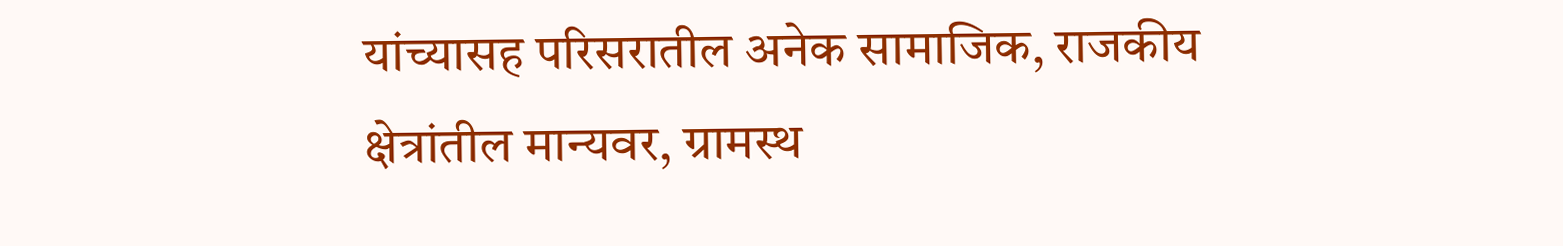यांच्यासह परिसरातील अनेक सामाजिक, राजकीय क्षेत्रांतील मान्यवर, ग्रामस्थ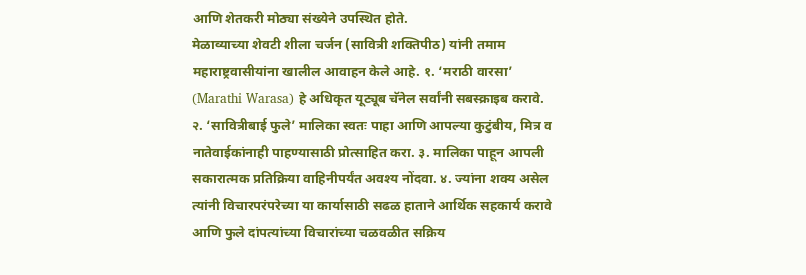आणि शेतकरी मोठ्या संख्येने उपस्थित होते.
मेळाव्याच्या शेवटी शीला चर्जन (सावित्री शक्तिपीठ) यांनी तमाम महाराष्ट्रवासीयांना खालील आवाहन केले आहे. १. ‘मराठी वारसा’ (Marathi Warasa) हे अधिकृत यूट्यूब चॅनेल सर्वांनी सबस्क्राइब करावे. २. ‘सावित्रीबाई फुले’ मालिका स्वतः पाहा आणि आपल्या कुटुंबीय, मित्र व नातेवाईकांनाही पाहण्यासाठी प्रोत्साहित करा. ३. मालिका पाहून आपली सकारात्मक प्रतिक्रिया वाहिनीपर्यंत अवश्य नोंदवा. ४. ज्यांना शक्य असेल त्यांनी विचारपरंपरेच्या या कार्यासाठी सढळ हाताने आर्थिक सहकार्य करावे आणि फुले दांपत्यांच्या विचारांच्या चळवळीत सक्रिय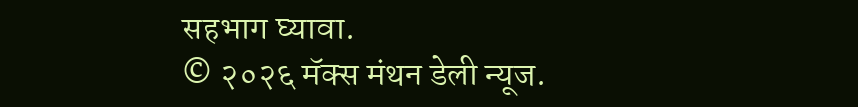सहभाग घ्यावा.
© २०२६ मॅक्स मंथन डेली न्यूज.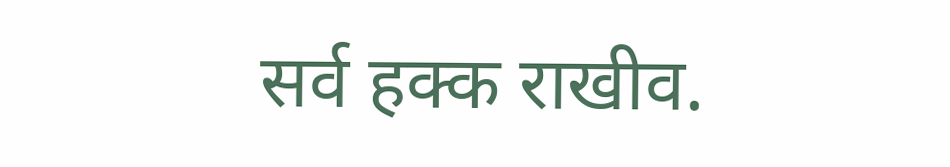सर्व हक्क राखीव.